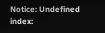Notice: Undefined index: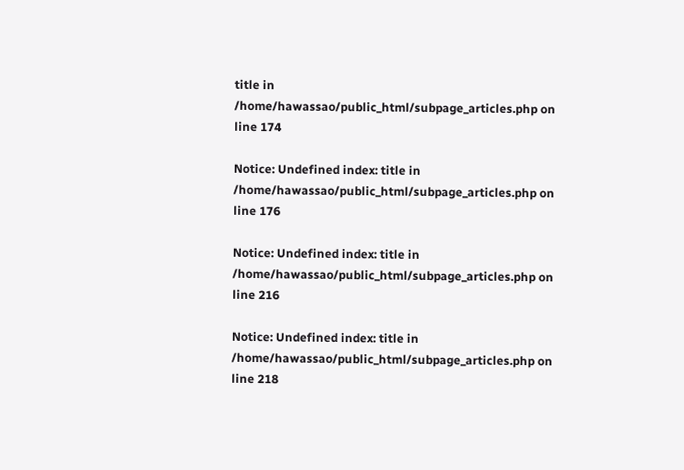title in /home/hawassao/public_html/subpage_articles.php on line 174

Notice: Undefined index: title in /home/hawassao/public_html/subpage_articles.php on line 176

Notice: Undefined index: title in /home/hawassao/public_html/subpage_articles.php on line 216

Notice: Undefined index: title in /home/hawassao/public_html/subpage_articles.php on line 218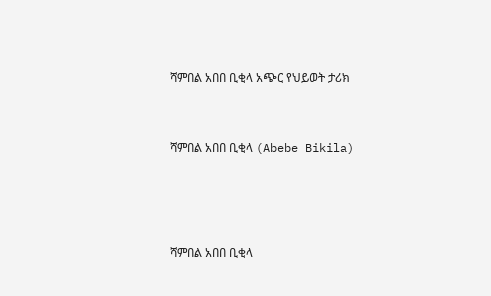ሻምበል አበበ ቢቂላ አጭር የህይወት ታሪክ



ሻምበል አበበ ቢቂላ (Abebe Bikila)





ሻምበል አበበ ቢቂላ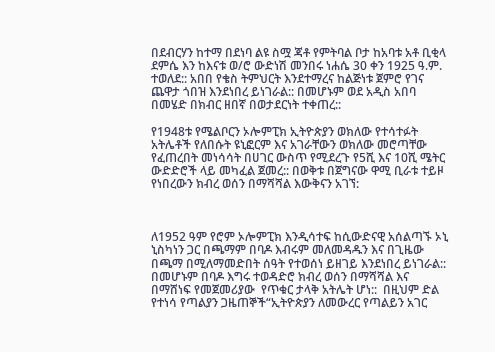በደብርሃን ከተማ በደነባ ልዩ ስሟ ጃቶ የምትባል ቦታ ከአባቱ አቶ ቢቂላ ደምሴ እን ከእናቱ ወ/ሮ ውድነሽ መንበሩ ነሐሴ 30 ቀን 1925 ዓ.ም. ተወለደ:: አበበ የቄስ ትምህርት እንደተማረና ከልጅነቱ ጀምሮ የገና ጨዋታ ጎበዝ እንደነበረ ይነገራል:: በመሆኑም ወደ አዲስ አበባ በመሄድ በክብር ዘበኛ በወታደርነት ተቀጠረ::

የ1948ቱ የሜልቦርን ኦሎምፒክ ኢትዮጵያን ወክለው የተሳተፉት አትሌቶች የለበሱት ዩኒፎርም እና አገራቸውን ወክለው መሮጣቸው የፈጠረበት መነሳሳት በሀገር ውስጥ የሚደረጉ የ5ሺ እና 10ሺ ሜትር ውድድሮች ላይ መካፈል ጀመረ:: በወቅቱ በጀግናው ዋሚ ቢራቱ ተይዞ የነበረውን ክብረ ወሰን በማሻሻል እውቅናን አገኘ:



ለ1952 ዓም የሮም ኦሎምፒክ እንዲሳተፍ ከሲውድናዊ አሰልጣኙ ኦኒ ኒስካነን ጋር በጫማም በባዶ እብሩም መለመዳዱን እና በጊዜው በጫማ በሚለማመድበት ሰዓት የተወሰነ ይዘገይ እንደነበረ ይነገራል:: በመሆኑም በባዶ እግሩ ተወዳድሮ ክብረ ወሰን በማሻሻል እና በማሸነፍ የመጀመሪያው  የጥቁር ታላቅ አትሌት ሆነ::  በዚህም ድል የተነሳ የጣልያን ጋዜጠኞች“ኢትዮጵያን ለመውረር የጣልይን አገር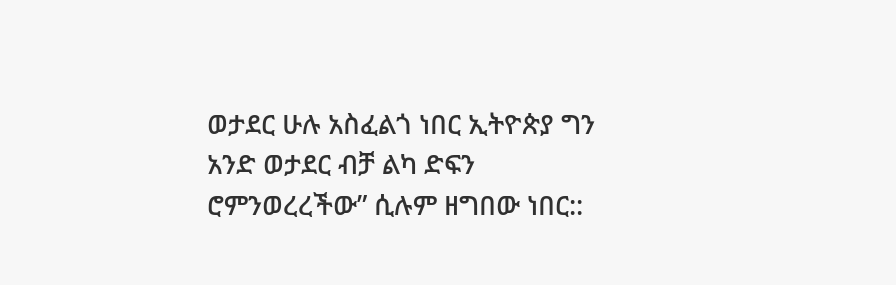ወታደር ሁሉ አስፈልጎ ነበር ኢትዮጵያ ግን አንድ ወታደር ብቻ ልካ ድፍን ሮምንወረረችው” ሲሉም ዘግበው ነበር::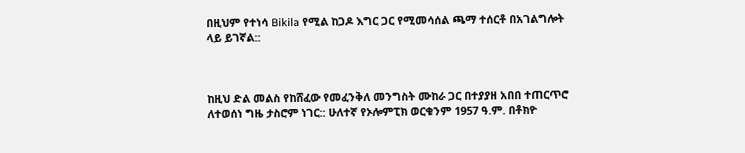በዚህም የተነሳ Bikila የሚል ከጋዶ እግር ጋር የሚመሳሰል ጫማ ተሰርቶ በአገልግሎት ላይ ይገኛል::



ከዚህ ድል መልስ የከሸፈው የመፈንቅለ መንግስት ሙከራ ጋር በተያያዘ አበበ ተጠርጥሮ ለተወሰነ ግዜ ታስሮም ነገር:: ሁለተኛ የኦሎምፒክ ወርቁንም 1957 ዓ.ም. በቶክዮ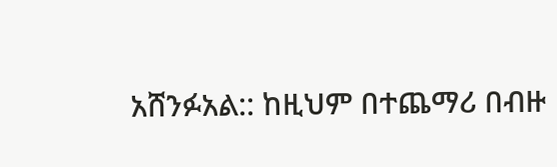አሸንፉአል:: ከዚህም በተጨማሪ በብዙ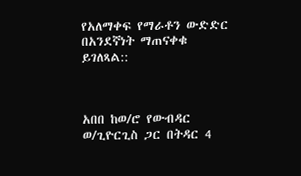የአለማቀፍ የማራቶን ውድድር በአንደኛነት ማጠናቀቁ ይገለጻል::



አበበ ከወ/ሮ የውብዳር ወ/ጊዮርጊስ ጋር በትዳር 4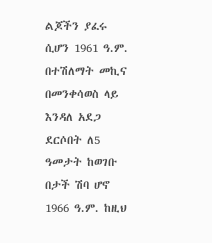ልጆችን ያፈሩ ሲሆን 1961 ዓ.ም. በተሽለማት መኪና በመንቀሳወስ ላይ እንዳለ አደጋ ደርሶበት ለ5 ዓመታት ከወገቡ በታች ሽባ ሆኖ 1966 ዓ.ም. ከዚህ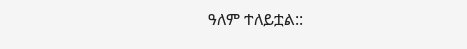ዓለም ተለይቷል::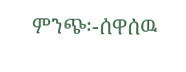ምንጭ፡-ሰዋሰዉ